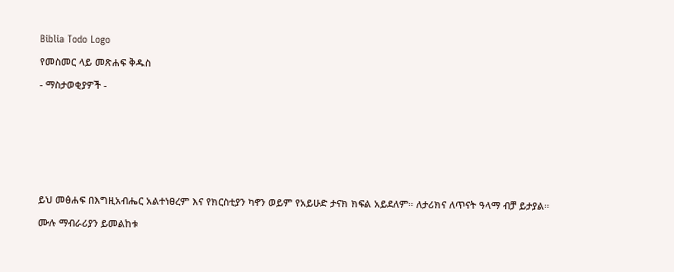Biblia Todo Logo
የመስመር ላይ መጽሐፍ ቅዱስ
- ማስታወቂያዎች -




ይህ መፅሐፍ በእግዚአብሔር አልተነፀረም እና የክርስቲያን ካኖን ወይም የአይሁድ ታናክ ክፍል አይደለም። ለታሪክና ለጥናት ዓላማ ብቻ ይታያል። ሙሉ ማብራሪያን ይመልከቱ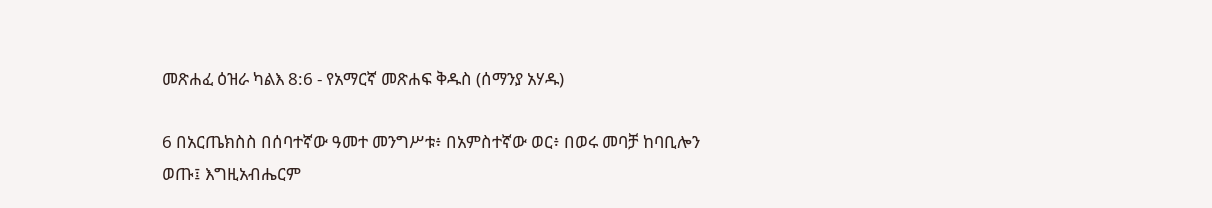መጽሐፈ ዕዝራ ካልእ 8:6 - የአማርኛ መጽሐፍ ቅዱስ (ሰማንያ አሃዱ)

6 በአርጤክስስ በሰባተኛው ዓመተ መንግሥቱ፥ በአምስተኛው ወር፥ በወሩ መባቻ ከባቢሎን ወጡ፤ እግዚአብሔርም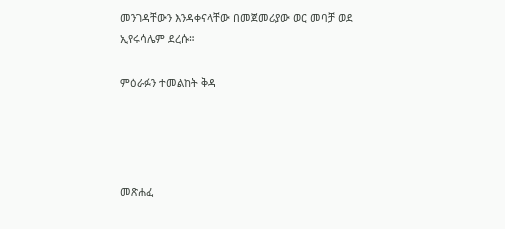መንገዳቸውን እንዳቀናላቸው በመጀመሪያው ወር መባቻ ወደ ኢየሩሳሌም ደረሱ።

ምዕራፉን ተመልከት ቅዳ




መጽሐፈ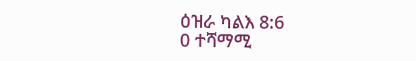ዕዝራ ካልእ 8:6
0 ተሻማሚ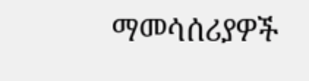ማመሳሰሪያዎች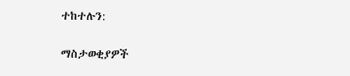ተከተሉን:

ማስታወቂያዎች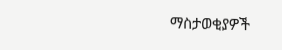ማስታወቂያዎች